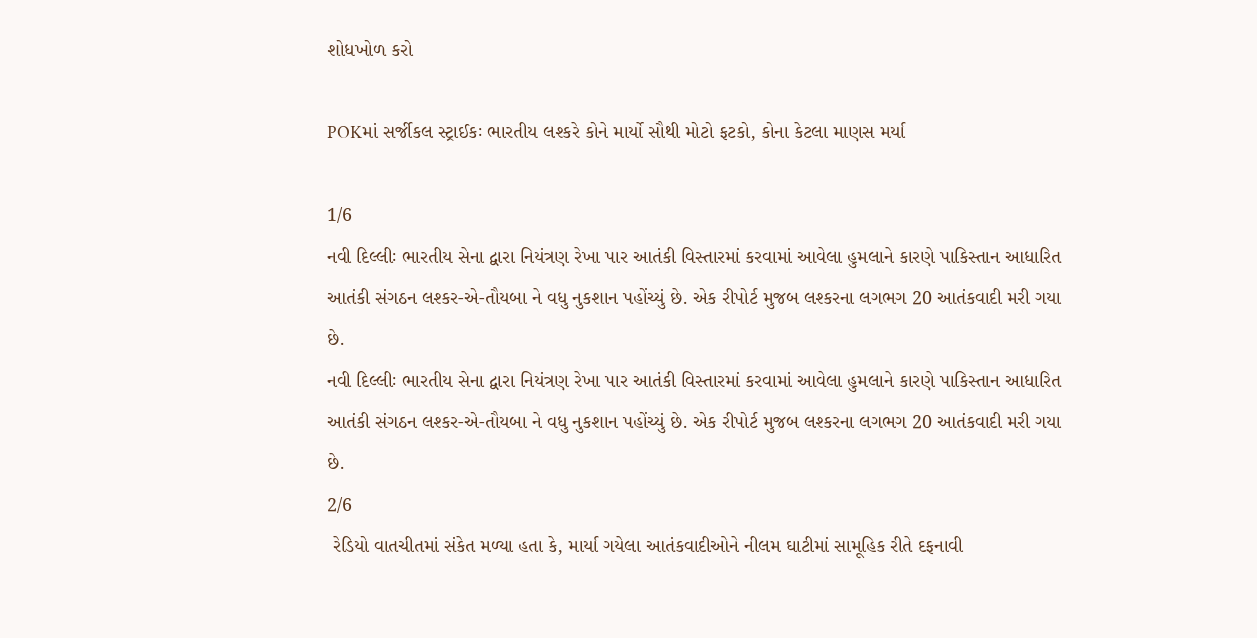શોધખોળ કરો

POKમાં સર્જીકલ સ્ટ્રાઈકઃ ભારતીય લશ્કરે કોને માર્યો સૌથી મોટો ફટકો, કોના કેટલા માણસ મર્યા

1/6
નવી દિલ્લીઃ ભારતીય સેના દ્વારા નિયંત્રણ રેખા પાર આતંકી વિસ્તારમાં કરવામાં આવેલા હુમલાને કારણે પાકિસ્તાન આધારિત આતંકી સંગઠન લશ્કર-એ-તૌયબા ને વધુ નુકશાન પહોંચ્યું છે. એક રીપોર્ટ મુજબ લશ્કરના લગભગ 20 આતંકવાદી મરી ગયા છે.
નવી દિલ્લીઃ ભારતીય સેના દ્વારા નિયંત્રણ રેખા પાર આતંકી વિસ્તારમાં કરવામાં આવેલા હુમલાને કારણે પાકિસ્તાન આધારિત આતંકી સંગઠન લશ્કર-એ-તૌયબા ને વધુ નુકશાન પહોંચ્યું છે. એક રીપોર્ટ મુજબ લશ્કરના લગભગ 20 આતંકવાદી મરી ગયા છે.
2/6
 રેડિયો વાતચીતમાં સંકેત મળ્યા હતા કે, માર્યા ગયેલા આતંકવાદીઓને નીલમ ઘાટીમાં સામૂહિક રીતે દફનાવી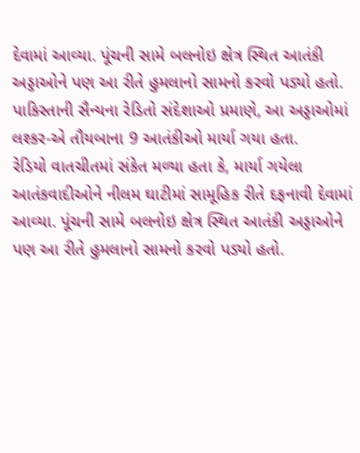દેવામાં આવ્યા. પૂંચની સામે બલનોઇ ક્ષેત્ર સ્થિત આતંકી અડ્ડાઓને પણ આ રીતે હુમલાનો સામનો કરવો પડ્યો હતો. પાકિસ્તાની સૈન્યના રેડિતો સંદેશાઓ પ્રમાણે, આ અડ્ડાઓમાં લશ્કર-એ તૌયબાના 9 આતંકીઓ માર્યા ગયા હતા.
રેડિયો વાતચીતમાં સંકેત મળ્યા હતા કે, માર્યા ગયેલા આતંકવાદીઓને નીલમ ઘાટીમાં સામૂહિક રીતે દફનાવી દેવામાં આવ્યા. પૂંચની સામે બલનોઇ ક્ષેત્ર સ્થિત આતંકી અડ્ડાઓને પણ આ રીતે હુમલાનો સામનો કરવો પડ્યો હતો.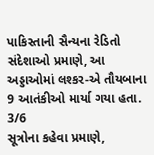પાકિસ્તાની સૈન્યના રેડિતો સંદેશાઓ પ્રમાણે, આ અડ્ડાઓમાં લશ્કર-એ તૌયબાના 9 આતંકીઓ માર્યા ગયા હતા.
3/6
સૂત્રોના કહેવા પ્રમાણે,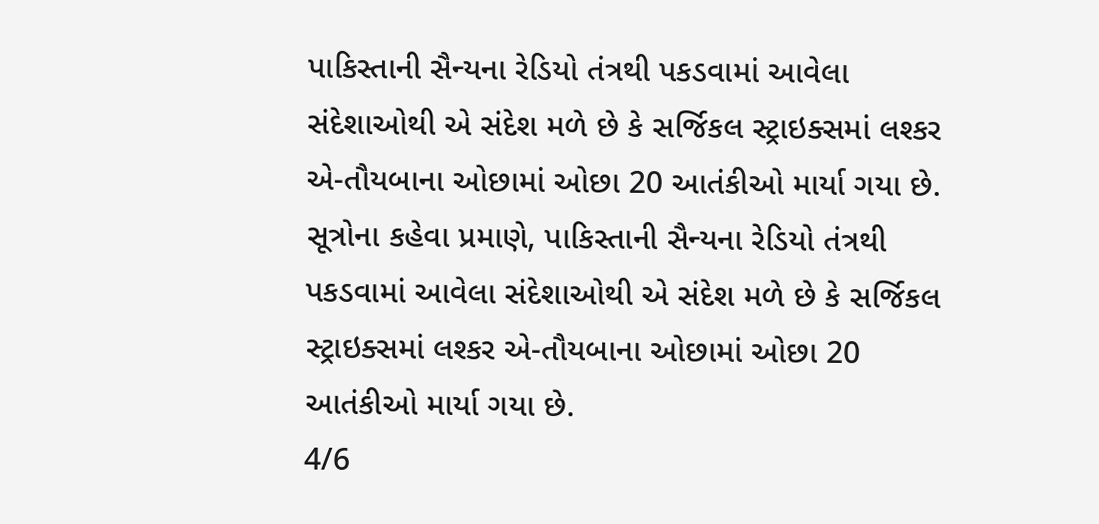પાકિસ્તાની સૈન્યના રેડિયો તંત્રથી પકડવામાં આવેલા સંદેશાઓથી એ સંદેશ મળે છે કે સર્જિકલ સ્ટ્રાઇક્સમાં લશ્કર એ-તૌયબાના ઓછામાં ઓછા 20 આતંકીઓ માર્યા ગયા છે.
સૂત્રોના કહેવા પ્રમાણે, પાકિસ્તાની સૈન્યના રેડિયો તંત્રથી પકડવામાં આવેલા સંદેશાઓથી એ સંદેશ મળે છે કે સર્જિકલ સ્ટ્રાઇક્સમાં લશ્કર એ-તૌયબાના ઓછામાં ઓછા 20 આતંકીઓ માર્યા ગયા છે.
4/6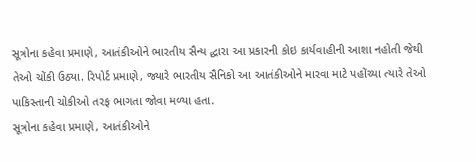સૂત્રોના કહેવા પ્રમાણે, આતંકીઓને ભારતીય સૈન્ય દ્ધારા આ પ્રકારની કોઇ કાર્યવાહીની આશા નહોતી જેથી તેઓ ચોંકી ઉઠ્યા. રિપોર્ટ પ્રમાણે, જ્યારે ભારતીય સૈનિકો આ આતંકીઓને મારવા માટે પહોંચ્યા ત્યારે તેઓ પાકિસ્તાની ચોકીઓ તરફ ભાગતા જોવા મળ્યા હતા.
સૂત્રોના કહેવા પ્રમાણે, આતંકીઓને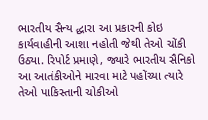ભારતીય સૈન્ય દ્ધારા આ પ્રકારની કોઇ કાર્યવાહીની આશા નહોતી જેથી તેઓ ચોંકી ઉઠ્યા. રિપોર્ટ પ્રમાણે, જ્યારે ભારતીય સૈનિકો આ આતંકીઓને મારવા માટે પહોંચ્યા ત્યારે તેઓ પાકિસ્તાની ચોકીઓ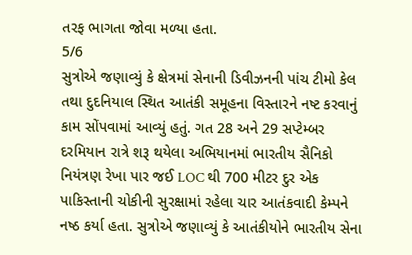તરફ ભાગતા જોવા મળ્યા હતા.
5/6
સુત્રોએ જણાવ્યું કે ક્ષેત્રમાં સેનાની ડિવીઝનની પાંચ ટીમો કેલ તથા દુદનિયાલ સ્થિત આતંકી સમૂહના વિસ્તારને નષ્ટ કરવાનું કામ સોંપવામાં આવ્યું હતું. ગત 28 અને 29 સપ્ટેમ્બર દરમિયાન રાત્રે શરૂ થયેલા અભિયાનમાં ભારતીય સૈનિકો નિયંત્રણ રેખા પાર જઈ LOC થી 700 મીટર દુર એક પાકિસ્તાની ચોકીની સુરક્ષામાં રહેલા ચાર આતંકવાદી કેમ્પને નષ્ઠ કર્યા હતા. સુત્રોએ જણાવ્યું કે આતંકીયોને ભારતીય સેના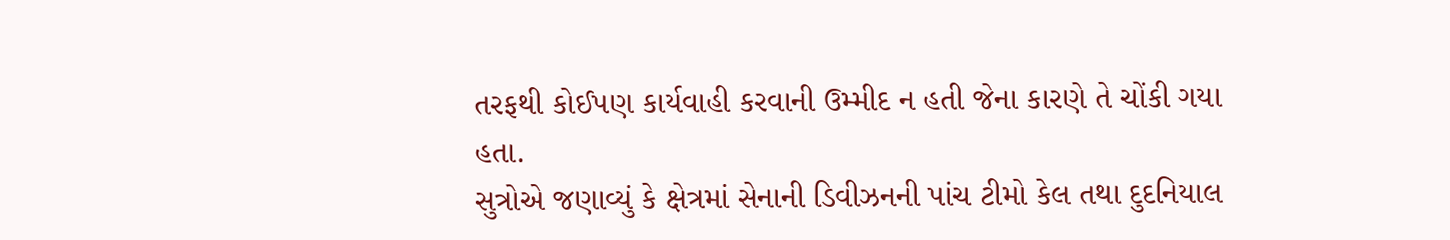તરફથી કોઈપણ કાર્યવાહી કરવાની ઉમ્મીદ ન હતી જેના કારણે તે ચોંકી ગયા હતા.
સુત્રોએ જણાવ્યું કે ક્ષેત્રમાં સેનાની ડિવીઝનની પાંચ ટીમો કેલ તથા દુદનિયાલ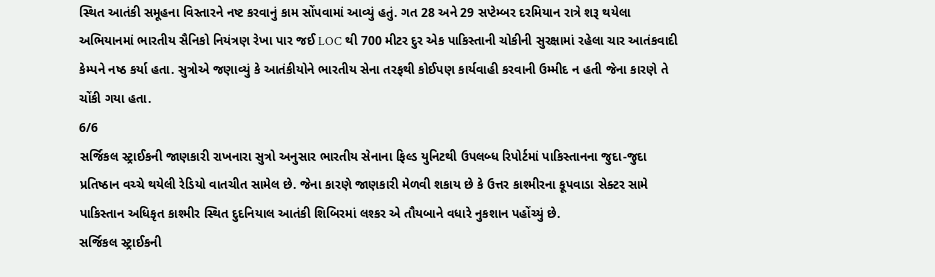સ્થિત આતંકી સમૂહના વિસ્તારને નષ્ટ કરવાનું કામ સોંપવામાં આવ્યું હતું. ગત 28 અને 29 સપ્ટેમ્બર દરમિયાન રાત્રે શરૂ થયેલા અભિયાનમાં ભારતીય સૈનિકો નિયંત્રણ રેખા પાર જઈ LOC થી 700 મીટર દુર એક પાકિસ્તાની ચોકીની સુરક્ષામાં રહેલા ચાર આતંકવાદી કેમ્પને નષ્ઠ કર્યા હતા. સુત્રોએ જણાવ્યું કે આતંકીયોને ભારતીય સેના તરફથી કોઈપણ કાર્યવાહી કરવાની ઉમ્મીદ ન હતી જેના કારણે તે ચોંકી ગયા હતા.
6/6
સર્જિકલ સ્ટ્રાઈકની જાણકારી રાખનારા સુત્રો અનુસાર ભારતીય સેનાના ફિલ્ડ યુનિટથી ઉપલબ્ધ રિપોર્ટમાં પાકિસ્તાનના જુદા-જુદા પ્રતિષ્ઠાન વચ્ચે થયેલી રેડિયો વાતચીત સામેલ છે. જેના કારણે જાણકારી મેળવી શકાય છે કે ઉત્તર કાશ્મીરના કૂપવાડા સેક્ટર સામે પાકિસ્તાન અધિકૃત કાશ્મીર સ્થિત દુદનિયાલ આતંકી શિબિરમાં લશ્કર એ તૌયબાને વધારે નુકશાન પહોંચ્યું છે.
સર્જિકલ સ્ટ્રાઈકની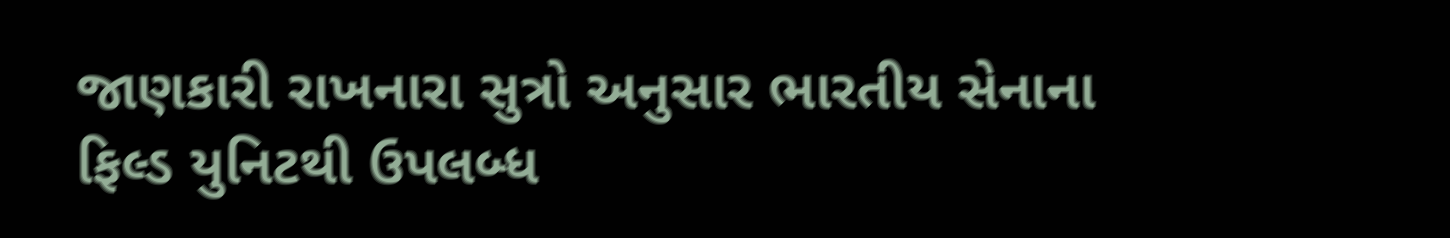જાણકારી રાખનારા સુત્રો અનુસાર ભારતીય સેનાના ફિલ્ડ યુનિટથી ઉપલબ્ધ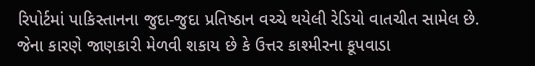રિપોર્ટમાં પાકિસ્તાનના જુદા-જુદા પ્રતિષ્ઠાન વચ્ચે થયેલી રેડિયો વાતચીત સામેલ છે. જેના કારણે જાણકારી મેળવી શકાય છે કે ઉત્તર કાશ્મીરના કૂપવાડા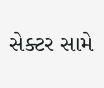સેક્ટર સામે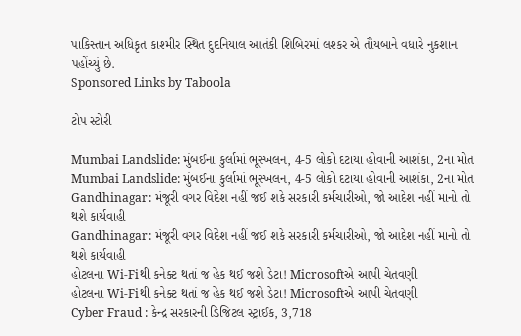પાકિસ્તાન અધિકૃત કાશ્મીર સ્થિત દુદનિયાલ આતંકી શિબિરમાં લશ્કર એ તૌયબાને વધારે નુકશાન પહોંચ્યું છે.
Sponsored Links by Taboola

ટોપ સ્ટોરી

Mumbai Landslide: મુંબઈના કુર્લામાં ભૂસ્ખલન, 4-5 લોકો દટાયા હોવાની આશંકા, 2ના મોત
Mumbai Landslide: મુંબઈના કુર્લામાં ભૂસ્ખલન, 4-5 લોકો દટાયા હોવાની આશંકા, 2ના મોત
Gandhinagar: મંજૂરી વગર વિદેશ નહીં જઈ શકે સરકારી કર્મચારીઓ, જો આદેશ નહીં માનો તો થશે કાર્યવાહી
Gandhinagar: મંજૂરી વગર વિદેશ નહીં જઈ શકે સરકારી કર્મચારીઓ, જો આદેશ નહીં માનો તો થશે કાર્યવાહી
હોટલના Wi-Fiથી કનેક્ટ થતાં જ હેક થઈ જશે ડેટા! Microsoftએ આપી ચેતવણી
હોટલના Wi-Fiથી કનેક્ટ થતાં જ હેક થઈ જશે ડેટા! Microsoftએ આપી ચેતવણી
Cyber Fraud : કેન્દ્ર સરકારની ડિજિટલ સ્ટ્રાઈક, 3,718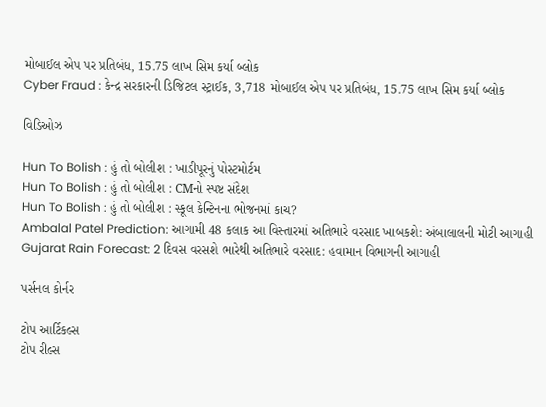મોબાઈલ એપ પર પ્રતિબંધ, 15.75 લાખ સિમ કર્યા બ્લોક
Cyber Fraud : કેન્દ્ર સરકારની ડિજિટલ સ્ટ્રાઈક, 3,718 મોબાઈલ એપ પર પ્રતિબંધ, 15.75 લાખ સિમ કર્યા બ્લોક

વિડિઓઝ

Hun To Bolish : હું તો બોલીશ : ખાડીપૂરનું પોસ્ટમોર્ટમ
Hun To Bolish : હું તો બોલીશ : CMનો સ્પષ્ટ સંદેશ
Hun To Bolish : હું તો બોલીશ : સ્કૂલ કેન્ટિનના ભોજનમાં કાચ?
Ambalal Patel Prediction: આગામી 48 કલાક આ વિસ્તારમાં અતિભારે વરસાદ ખાબકશે: અંબાલાલની મોટી આગાહી
Gujarat Rain Forecast: 2 દિવસ વરસશે ભારેથી અતિભારે વરસાદ: હવામાન વિભાગની આગાહી

પર્સનલ કોર્નર

ટોપ આર્ટિકલ્સ
ટોપ રીલ્સ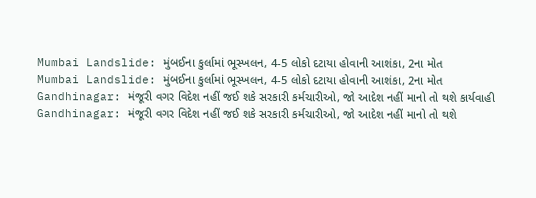Mumbai Landslide: મુંબઈના કુર્લામાં ભૂસ્ખલન, 4-5 લોકો દટાયા હોવાની આશંકા, 2ના મોત
Mumbai Landslide: મુંબઈના કુર્લામાં ભૂસ્ખલન, 4-5 લોકો દટાયા હોવાની આશંકા, 2ના મોત
Gandhinagar: મંજૂરી વગર વિદેશ નહીં જઈ શકે સરકારી કર્મચારીઓ, જો આદેશ નહીં માનો તો થશે કાર્યવાહી
Gandhinagar: મંજૂરી વગર વિદેશ નહીં જઈ શકે સરકારી કર્મચારીઓ, જો આદેશ નહીં માનો તો થશે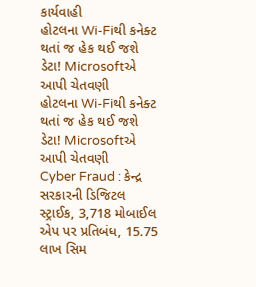કાર્યવાહી
હોટલના Wi-Fiથી કનેક્ટ થતાં જ હેક થઈ જશે ડેટા! Microsoftએ આપી ચેતવણી
હોટલના Wi-Fiથી કનેક્ટ થતાં જ હેક થઈ જશે ડેટા! Microsoftએ આપી ચેતવણી
Cyber Fraud : કેન્દ્ર સરકારની ડિજિટલ સ્ટ્રાઈક, 3,718 મોબાઈલ એપ પર પ્રતિબંધ, 15.75 લાખ સિમ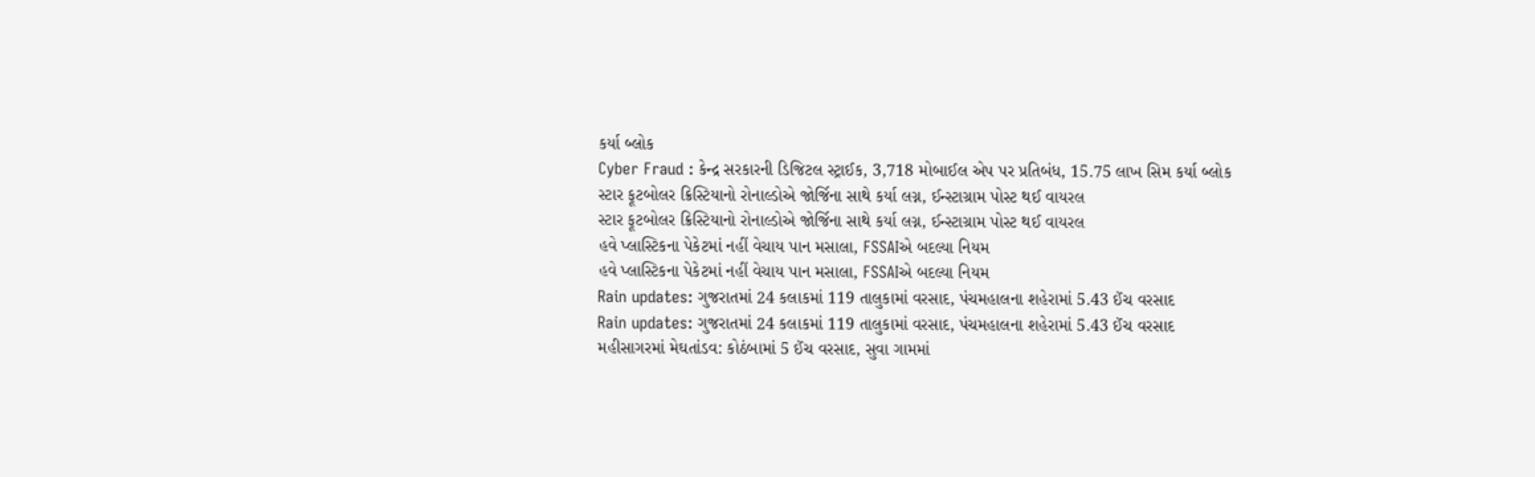કર્યા બ્લોક
Cyber Fraud : કેન્દ્ર સરકારની ડિજિટલ સ્ટ્રાઈક, 3,718 મોબાઈલ એપ પર પ્રતિબંધ, 15.75 લાખ સિમ કર્યા બ્લોક
સ્ટાર ફૂટબોલર ક્રિસ્ટિયાનો રોનાલ્ડોએ જોર્જિના સાથે કર્યા લગ્ન, ઈન્સ્ટાગ્રામ પોસ્ટ થઈ વાયરલ
સ્ટાર ફૂટબોલર ક્રિસ્ટિયાનો રોનાલ્ડોએ જોર્જિના સાથે કર્યા લગ્ન, ઈન્સ્ટાગ્રામ પોસ્ટ થઈ વાયરલ
હવે પ્લાસ્ટિકના પેકેટમાં નહીં વેચાય પાન મસાલા, FSSAIએ બદલ્યા નિયમ
હવે પ્લાસ્ટિકના પેકેટમાં નહીં વેચાય પાન મસાલા, FSSAIએ બદલ્યા નિયમ
Rain updates: ગુજરાતમાં 24 કલાકમાં 119 તાલુકામાં વરસાદ, પંચમહાલના શહેરામાં 5.43 ઈંચ વરસાદ
Rain updates: ગુજરાતમાં 24 કલાકમાં 119 તાલુકામાં વરસાદ, પંચમહાલના શહેરામાં 5.43 ઈંચ વરસાદ
મહીસાગરમાં મેઘતાંડવ: કોઠંબામાં 5 ઈંચ વરસાદ, સુવા ગામમાં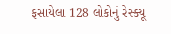ફસાયેલા 128 લોકોનું રેસ્ક્યૂ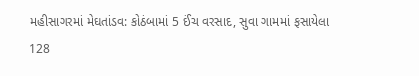મહીસાગરમાં મેઘતાંડવ: કોઠંબામાં 5 ઈંચ વરસાદ, સુવા ગામમાં ફસાયેલા 128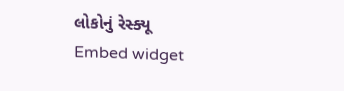લોકોનું રેસ્ક્યૂ
Embed widget